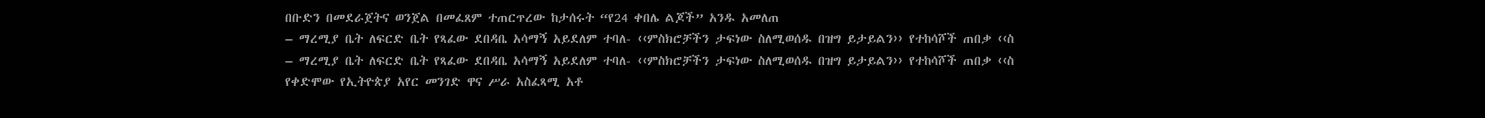በቡድን በመደራጀትና ወንጀል በመፈጸም ተጠርጥረው ከታሰሩት “የ24 ቀበሌ ልጆች” አንዱ አመለጠ
– ማረሚያ ቤት ለፍርድ ቤት የጻፈው ደበዳቤ አሳማኝ አይደለም ተባለ- ‹‹ምስክሮቻችን ታፍነው ስለሚወሰዱ በዝግ ይታይልን›› የተከሳሾች ጠበቃ ‹‹ስ
– ማረሚያ ቤት ለፍርድ ቤት የጻፈው ደበዳቤ አሳማኝ አይደለም ተባለ- ‹‹ምስክሮቻችን ታፍነው ስለሚወሰዱ በዝግ ይታይልን›› የተከሳሾች ጠበቃ ‹‹ስ
የቀድሞው የኢትዮጵያ አየር መንገድ ዋና ሥራ አስፈጻሚ አቶ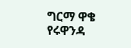ግርማ ዋቄ የሩዋንዳ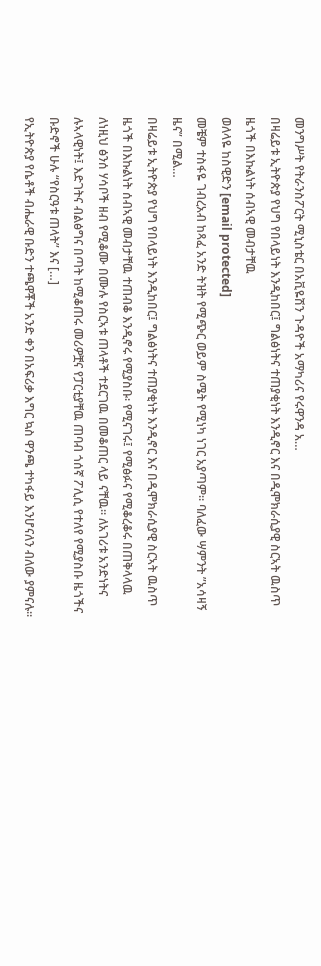መንግሥት የትራንስፖርት ሚኒስቴር በአቪዬሽን ጉዳዮች አማካሪና የሩዋንዳ አ…
በዛሬይቱ ኢትዮጵያ የህግ የበላይነት እንዲከበር፤ ግልፅነትና ተጠያቂነት እንዲኖር እና በዲሞክራሲያዊ ስርኣት ዉስጥ ዜጎች በእኩልነት ሰብኣዊ መብታቸዉ
ወለላዬ ከስዊድን [email protected]
መቼም ተስፋዬ ገብረአብ ከጻፈ አንድ ትዝት የሚጭር ወይም ስሜት የሚነካ ነገር አያጣም። ባለፈው ሣምንት ”አሳዛኝ ዜና” በሚል…
በዛሬይቱ ኢትዮጵያ የህግ የበላይነት እንዲከበር፤ ግልፅነትና ተጠያቂነት እንዲኖር እና በዲሞክራሲያዊ ስርኣት ዉስጥ ዜጎች በእኩልነት ሰብኣዊ መብታቸዉ ተጠብቆ እንዲኖሩ የሚያስቡ፡ የሚናገሩ፤ የሚፅፉና የሚቆረቆሩ በጠቅላላዉ ለነዚህ ፅንሰ ሃሳቦች ዘብ የሚቆሙ በሙሉ የስርኣቱ ጠላቶች ተደርገዉ በመቆጠር ላይ ናቸዉ። ለአገሪቱ አንድነትና ሉኣላዊነት፤ እድገትና ብልፅግና በጣት ከሚቆጠሩ መሪዎቿና የፓርቲያቸዉ ጠባብ ጎሰኛ ፖሊሲ የተለየ የሚያስቡ ዜጎችና ቡድኖች ሁሉ “የስርዓቱ ጠላት” እና […]
የኢትዮጵያ የሴቶች ብሔራዊ ቡድን ተጫዋቾች አንድ ቀን በአፍሪቃ እግር ኳስ ዋንጫ ተካፋይ እንሆናለን ብለው ያምናሉ።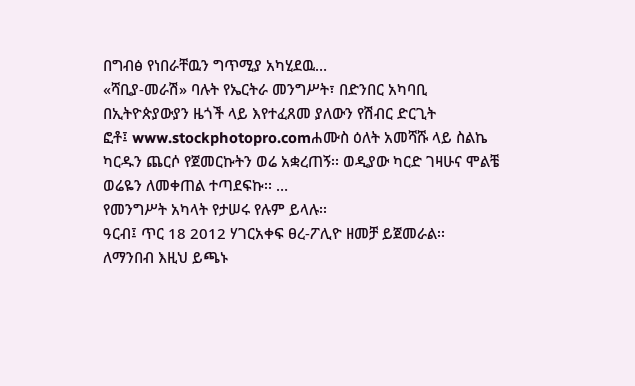በግብፅ የነበራቸዉን ግጥሚያ አካሂደዉ…
«ሻቢያ-መራሽ» ባሉት የኤርትራ መንግሥት፣ በድንበር አካባቢ በኢትዮጵያውያን ዜጎች ላይ እየተፈጸመ ያለውን የሽብር ድርጊት
ፎቶ፤ www.stockphotopro.comሐሙስ ዕለት አመሻሹ ላይ ስልኬ ካርዱን ጨርሶ የጀመርኩትን ወሬ አቋረጠኝ፡፡ ወዲያው ካርድ ገዛሁና ሞልቼ ወሬዬን ለመቀጠል ተጣደፍኩ፡፡ …
የመንግሥት አካላት የታሠሩ የሉም ይላሉ፡፡
ዓርብ፤ ጥር 18 2012 ሃገርአቀፍ ፀረ-ፖሊዮ ዘመቻ ይጀመራል፡፡
ለማንበብ እዚህ ይጫኑ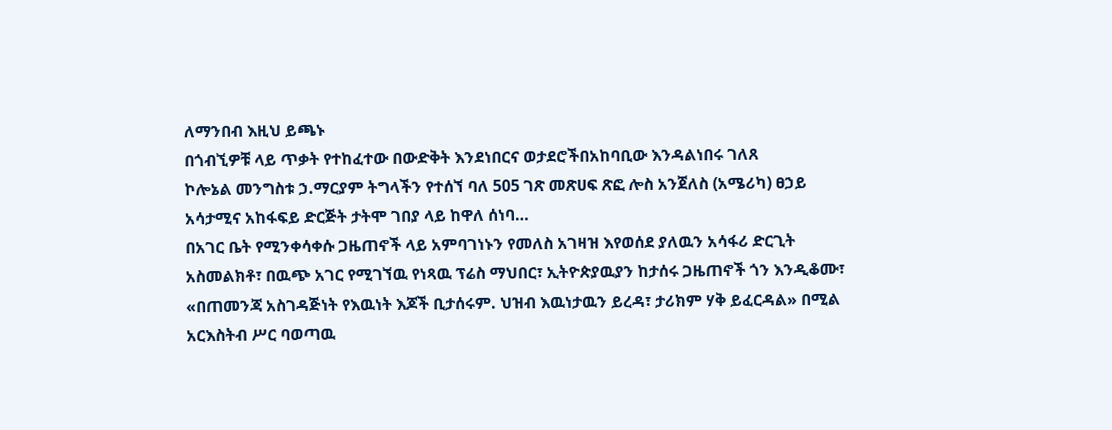ለማንበብ እዚህ ይጫኑ
በጎብኚዎቹ ላይ ጥቃት የተከፈተው በውድቅት እንደነበርና ወታደሮችበአከባቢው እንዳልነበሩ ገለጸ
ኮሎኔል መንግስቱ ኃ.ማርያም ትግላችን የተሰኘ ባለ 505 ገጽ መጽሀፍ ጽፎ ሎስ አንጀለስ (አሜሪካ) ፀኃይ አሳታሚና አከፋፍይ ድርጅት ታትሞ ገበያ ላይ ከዋለ ሰነባ…
በአገር ቤት የሚንቀሳቀሱ ጋዜጠኖች ላይ አምባገነኑን የመለስ አገዛዝ እየወሰደ ያለዉን አሳፋሪ ድርጊት አስመልክቶ፣ በዉጭ አገር የሚገኘዉ የነጻዉ ፕሬስ ማህበር፣ ኢትዮጵያዉያን ከታሰሩ ጋዜጠኖች ጎን እንዲቆሙ፣ «በጠመንጃ አስገዳጅነት የእዉነት እጆች ቢታሰሩም. ህዝብ እዉነታዉን ይረዳ፣ ታሪክም ሃቅ ይፈርዳል» በሚል አርእስትብ ሥር ባወጣዉ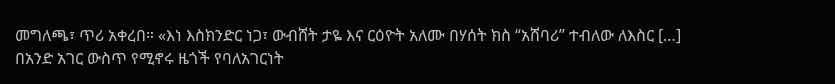መግለጫ፣ ጥሪ አቀረበ። «እነ እስክንድር ነጋ፣ ውብሸት ታዬ እና ርዕዮት አለሙ በሃሰት ክስ “አሸባሪ” ተብለው ለእስር […]
በአንድ አገር ውስጥ የሚኖሩ ዜጎች የባለአገርነት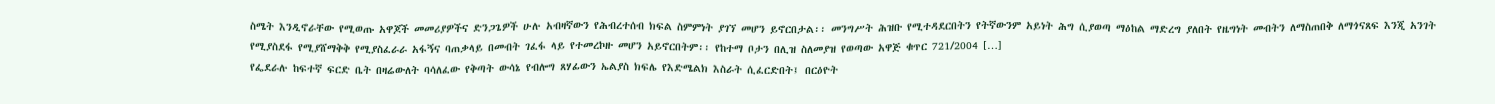ስሜት እንዲኖራቸው የሚወጡ አዋጆች መመሪያዎችና ድንጋጌዎች ሁሉ አብዛኛውን የሕብረተሰብ ክፍል ስምምነት ያገኘ መሆን ይኖርበታል፡፡ መንግሥት ሕዝቡ የሚተዳደርበትን የትኛውንም አይነት ሕግ ሲያወጣ ማዕከል ማድረግ ያለበት የዜግነት መብትን ለማስጠበቅ ለማጎናጸፍ እንጂ አንገት የሚያስደፋ የሚያሸማቅቅ የሚያስፈራራ አፋኝና ባጠቃላይ በመብት ገፈፋ ላይ የተመረኮዙ መሆን አይኖርበትም፡፡ የከተማ ቦታን በሊዝ ስለመያዝ የወጣው አዋጅ ቁጥር 721/2004 […]
የፌደራሉ ከፍተኛ ፍርድ ቤት በዛሬውለት ባሳለፈው የቅጣት ውሳኔ የብሎግ ጸሃፊውን ኤልያስ ክፍሌ የእድሜልክ እስራት ሲፈርድበት፤ በርዕዮት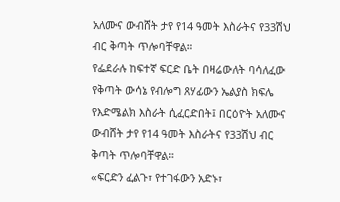አለሙና ውብሸት ታየ የ14 ዓመት እስራትና የ33ሽህ ብር ቅጣት ጥሎባቸዋል።
የፌደራሉ ከፍተኛ ፍርድ ቤት በዛሬውለት ባሳለፈው የቅጣት ውሳኔ የብሎግ ጸሃፊውን ኤልያስ ክፍሌ የእድሜልክ እስራት ሲፈርድበት፤ በርዕዮት አለሙና ውብሸት ታየ የ14 ዓመት እስራትና የ33ሽህ ብር ቅጣት ጥሎባቸዋል።
«ፍርድን ፈልጉ፣ የተገፋውን አድኑ፣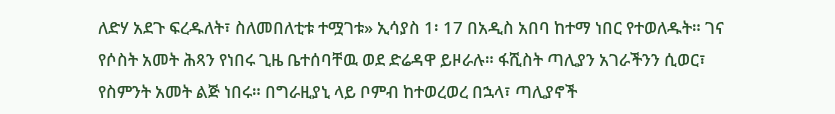ለድሃ አደጉ ፍረዱለት፣ ስለመበለቲቱ ተሟገቱ» ኢሳያስ 1፡ 17 በአዲስ አበባ ከተማ ነበር የተወለዱት። ገና የሶስት አመት ሕጻን የነበሩ ጊዜ ቤተሰባቸዉ ወደ ድሬዳዋ ይዞራሉ። ፋሺስት ጣሊያን አገራችንን ሲወር፣ የስምንት አመት ልጅ ነበሩ። በግራዚያኒ ላይ ቦምብ ከተወረወረ በኋላ፣ ጣሊያኖች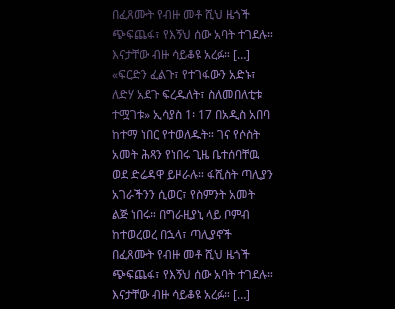በፈጸሙት የብዙ መቶ ሺህ ዜጎች ጭፍጨፋ፣ የእኝህ ሰው አባት ተገደሉ። እናታቸው ብዙ ሳይቆዩ አረፉ። […]
«ፍርድን ፈልጉ፣ የተገፋውን አድኑ፣ ለድሃ አደጉ ፍረዱለት፣ ስለመበለቲቱ ተሟገቱ» ኢሳያስ 1፡ 17 በአዲስ አበባ ከተማ ነበር የተወለዱት። ገና የሶስት አመት ሕጻን የነበሩ ጊዜ ቤተሰባቸዉ ወደ ድሬዳዋ ይዞራሉ። ፋሺስት ጣሊያን አገራችንን ሲወር፣ የስምንት አመት ልጅ ነበሩ። በግራዚያኒ ላይ ቦምብ ከተወረወረ በኋላ፣ ጣሊያኖች በፈጸሙት የብዙ መቶ ሺህ ዜጎች ጭፍጨፋ፣ የእኝህ ሰው አባት ተገደሉ። እናታቸው ብዙ ሳይቆዩ አረፉ። […]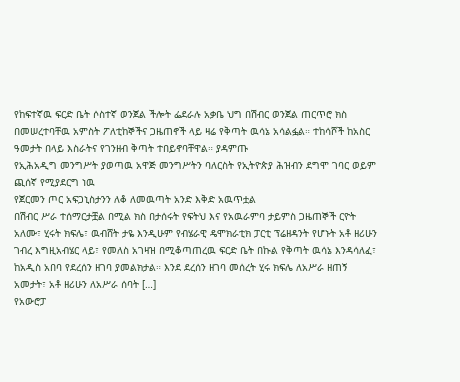የከፍተኛዉ ፍርድ ቤት ሶስተኛ ወንጀል ችሎት ፌደራሉ አቃቤ ህግ በሽብር ወንጀል ጠርጥሮ ክስ በመሠረተባቸዉ አምስት ፖለቲከኞችና ጋዜጠኖች ላይ ዛሬ የቅጣት ዉሳኔ አሳልፏል። ተከሳሾች ከአስር ዓመታት በላይ እስራትና የገንዘብ ቅጣት ተበይኖባቸዋል። ያዳምጡ
የኢሕአዲግ መንግሥት ያወጣዉ አዋጅ መንግሥትን ባለርስት የኢትዮጵያ ሕዝብን ደግሞ ገባር ወይም ጪሰኛ የሚያደርግ ነዉ
የጀርመን ጦር አፍጋኒስታንን ለቆ ለመዉጣት አንድ እቅድ አዉጥቷል
በሽብር ሥራ ተሰማርታቿል በሚል ክስ በታሰሩት የፍትህ እና የአዉራምባ ታይምስ ጋዜጠኞች ርዮት አለሙ፣ ሂሩት ክፍሌ፣ ዉብሸት ታዬ እንዲሁም የብሄራዊ ዴሞክራቲክ ፓርቲ ፕሬዘዳንት የሆኑት አቶ ዘሪሁን ገብረ እግዚአብሄር ላይ፣ የመለስ አገዛዝ በሚቆጣጠረዉ ፍርድ ቤት በኩል የቅጣት ዉሳኔ እንዳሳለፈ፣ ከአዲስ አበባ የደረሰን ዘገባ ያመልክታል። እንደ ደረሰን ዘገባ መሰረት ሂሩ ክፍሌ ለአሥራ ዘጠኝ አመታት፣ አቶ ዘሪሁን ለአሥራ ሰባት […]
የአውሮፓ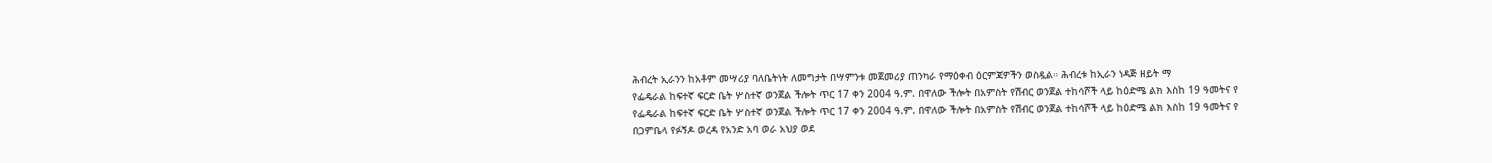ሕብረት ኢራንን ከአቶም መሣሪያ ባለቤትነት ለመግታት በሣምንቱ መጀመሪያ ጠንካራ የማዕቀብ ዕርምጃዎችን ወስዷል። ሕብረቱ ከኢራን ነዳጅ ዘይት ማ
የፌዴራል ከፍተኛ ፍርድ ቤት ሦስተኛ ወንጀል ችሎት ጥር 17 ቀን 2004 ዓ.ም. በዋለው ችሎት በአምስት የሽብር ወንጀል ተከሳሾች ላይ ከዕድሜ ልክ እስከ 19 ዓመትና የ
የፌዴራል ከፍተኛ ፍርድ ቤት ሦስተኛ ወንጀል ችሎት ጥር 17 ቀን 2004 ዓ.ም. በዋለው ችሎት በአምስት የሽብር ወንጀል ተከሳሾች ላይ ከዕድሜ ልክ እስከ 19 ዓመትና የ
በጋምቤላ የፉኝዶ ወረዳ የአንድ አባ ወራ አህያ ወደ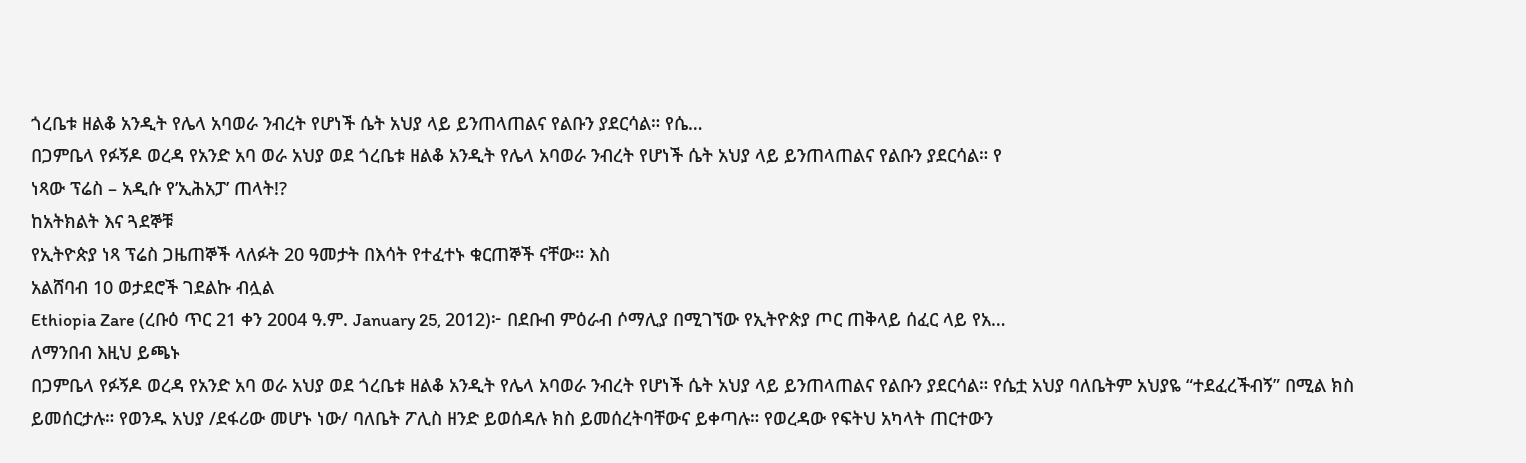ጎረቤቱ ዘልቆ አንዲት የሌላ አባወራ ንብረት የሆነች ሴት አህያ ላይ ይንጠላጠልና የልቡን ያደርሳል። የሴ…
በጋምቤላ የፉኝዶ ወረዳ የአንድ አባ ወራ አህያ ወደ ጎረቤቱ ዘልቆ አንዲት የሌላ አባወራ ንብረት የሆነች ሴት አህያ ላይ ይንጠላጠልና የልቡን ያደርሳል። የ
ነጻው ፕሬስ – አዲሱ የ’ኢሕአፓ’ ጠላት!?
ከአትክልት እና ጓደኞቹ
የኢትዮጵያ ነጻ ፕሬስ ጋዜጠኞች ላለፉት 20 ዓመታት በእሳት የተፈተኑ ቁርጠኞች ናቸው። እስ
አልሸባብ 10 ወታደሮች ገደልኩ ብሏል
Ethiopia Zare (ረቡዕ ጥር 21 ቀን 2004 ዓ.ም. January 25, 2012)፦ በደቡብ ምዕራብ ሶማሊያ በሚገኘው የኢትዮጵያ ጦር ጠቅላይ ሰፈር ላይ የአ…
ለማንበብ እዚህ ይጫኑ
በጋምቤላ የፉኝዶ ወረዳ የአንድ አባ ወራ አህያ ወደ ጎረቤቱ ዘልቆ አንዲት የሌላ አባወራ ንብረት የሆነች ሴት አህያ ላይ ይንጠላጠልና የልቡን ያደርሳል። የሴቷ አህያ ባለቤትም አህያዬ “ተደፈረችብኝ” በሚል ክስ ይመሰርታሉ። የወንዱ አህያ /ደፋሪው መሆኑ ነው/ ባለቤት ፖሊስ ዘንድ ይወሰዳሉ ክስ ይመሰረትባቸውና ይቀጣሉ። የወረዳው የፍትህ አካላት ጠርተውን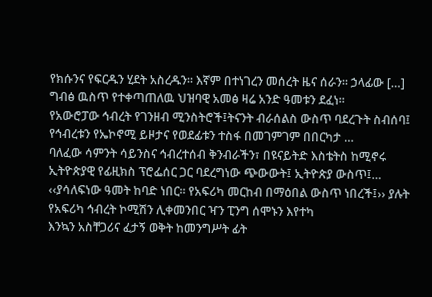የክሱንና የፍርዱን ሂደት አስረዱን። እኛም በተነገረን መሰረት ዜና ሰራን። ኃላፊው […]
ግብፅ ዉስጥ የተቀጣጠለዉ ህዝባዊ አመፅ ዛሬ አንድ ዓመቱን ደፈነ።
የአውሮፓው ኅብረት የገንዘብ ሚንስትሮች፤ትናንት ብራሰልስ ውስጥ ባደረጉት ስብሰባ፤ የኅብረቱን የኤኮኖሚ ይዞታና የወደፊቱን ተስፋ በመገምገም በበርካታ …
ባለፈው ሳምንት ሳይንስና ኅብረተሰብ ቅንብራችን፣ በዩናይትድ እስቴትስ ከሚኖሩ ኢትዮጵያዊ የፊዚክስ ፕሮፌሰር ጋር ባደረግነው ጭውውት፤ ኢትዮጵያ ውስጥ፤…
‹‹ያሳለፍነው ዓመት ከባድ ነበር፡፡ የአፍሪካ መርከብ በማዕበል ውስጥ ነበረች፤›› ያሉት የአፍሪካ ኅብረት ኮሚሽን ሊቀመንበር ዣን ፒንግ ሰሞኑን እየተካ
እንኳን አስቸጋሪና ፈታኝ ወቅት ከመንግሥት ፊት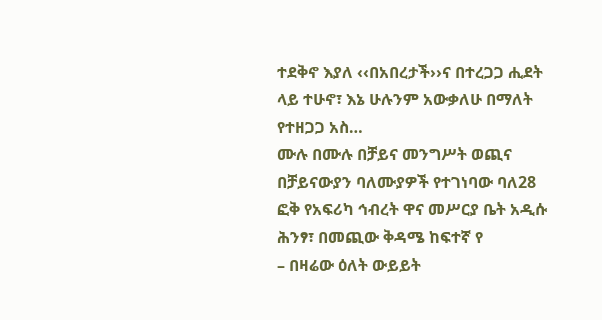ተደቅኖ እያለ ‹‹በአበረታች››ና በተረጋጋ ሒደት ላይ ተሁኖ፣ እኔ ሁሉንም አውቃለሁ በማለት የተዘጋጋ አስ…
ሙሉ በሙሉ በቻይና መንግሥት ወጪና በቻይናውያን ባለሙያዎች የተገነባው ባለ28 ፎቅ የአፍሪካ ኅብረት ዋና መሥርያ ቤት አዲሱ ሕንፃ፣ በመጪው ቅዳሜ ከፍተኛ የ
– በዛሬው ዕለት ውይይት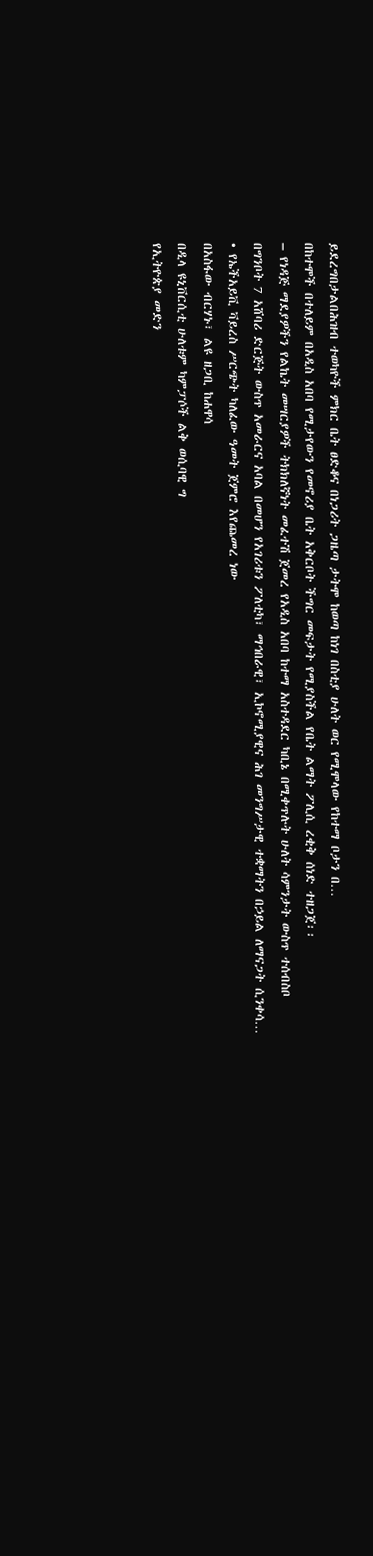ይደረግበታልበሕዝብ ተወካዮች ምክር ቤት ፀድቆና በነጋሪት ጋዜጣ ታትሞ ከወጣ ከነገ በስቲያ ሁለት ወር የሚሞላው የከተማ ቦታን በ…
በከተሞች በተለይም በአዲስ አበባ የሚታየውን የመኖሪያ ቤት አቅርቦት ችግር መፍታት የሚያስችል የቤት ልማት ፖሊሲ ረቂቅ ሰነድ ተዘጋጀ፡፡
– የነዳጅ ማደያዎችን የልኬት መሣርያዎች ትክክለኛነት መፈተሽ ጀመረ የአዲስ አበባ ከተማ አስተዳደር ካቢኔ በሚቀጥሉት ሁለት ሳምንታት ውስጥ ተሰብስቦ
በግንቦት 7 አሸባሪ ድርጅት ውስጥ አመራርና አባል በመሆን የአገሪቱን ፖለቲካ፣ ማኅበራዊ፣ ኢኮኖሚያዊና ሕገ መንግሥታዊ ተቋማትን በኃይል ለማናጋት ሲንቀሳ…
• የኤችአይቪ ቫይረስ ሥርጭት ካለፈው ዓመት ጀምሮ እየጨመረ ነው
በአስፋው ብርሃኑ፣ ልዩ ዘጋቢ ከሐዋሳ
በዲላ ዩኒቨርሲቲ ሁለቱም ካምፓሶች ልቅ ወሲባዊ ግ
የኢትዮጵያ መድን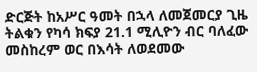ድርጅት ከአሥር ዓመት በኋላ ለመጀመርያ ጊዜ ትልቁን የካሳ ክፍያ 21.1 ሚሊዮን ብር ባለፈው መስከረም ወር በእሳት ለወደመው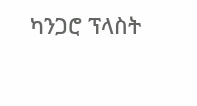ካንጋሮ ፕላስት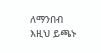ለማንበብ እዚህ ይጫኑ